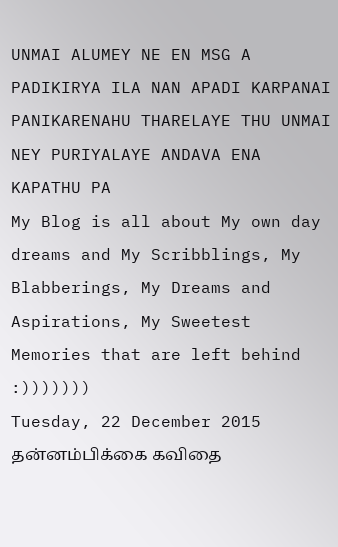UNMAI ALUMEY NE EN MSG A PADIKIRYA ILA NAN APADI KARPANAI PANIKARENAHU THARELAYE THU UNMAI NEY PURIYALAYE ANDAVA ENA KAPATHU PA
My Blog is all about My own day dreams and My Scribblings, My Blabberings, My Dreams and Aspirations, My Sweetest Memories that are left behind :)))))))
Tuesday, 22 December 2015
தன்னம்பிக்கை கவிதை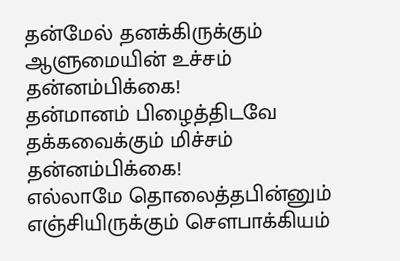தன்மேல் தனக்கிருக்கும்
ஆளுமையின் உச்சம்
தன்னம்பிக்கை!
தன்மானம் பிழைத்திடவே
தக்கவைக்கும் மிச்சம்
தன்னம்பிக்கை!
எல்லாமே தொலைத்தபின்னும்
எஞ்சியிருக்கும் சௌபாக்கியம்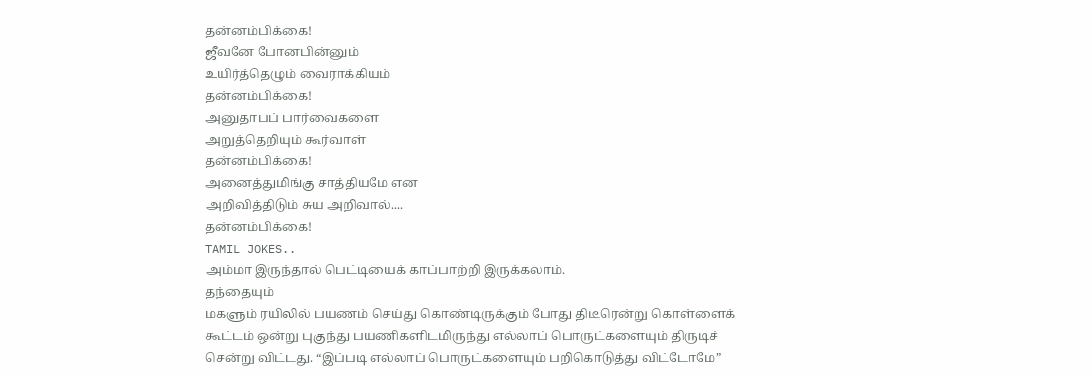தன்னம்பிக்கை!
ஜீவனே போனபின்னும்
உயிர்த்தெழும் வைராக்கியம்
தன்னம்பிக்கை!
அனுதாபப் பார்வைகளை
அறுத்தெறியும் கூர்வாள்
தன்னம்பிக்கை!
அனைத்துமிங்கு சாத்தியமே என
அறிவித்திடும் சுய அறிவால்....
தன்னம்பிக்கை!
TAMIL JOKES..
அம்மா இருந்தால் பெட்டியைக் காப்பாற்றி இருக்கலாம்.
தந்தையும்
மகளும் ரயிலில் பயணம் செய்து கொண்டிருக்கும் போது திடீரென்று கொள்ளைக்
கூட்டம் ஒன்று புகுந்து பயணிகளிடமிருந்து எல்லாப் பொருட்களையும் திருடிச்
சென்று விட்டது. “இப்படி எல்லாப் பொருட்களையும் பறிகொடுத்து விட்டோமே”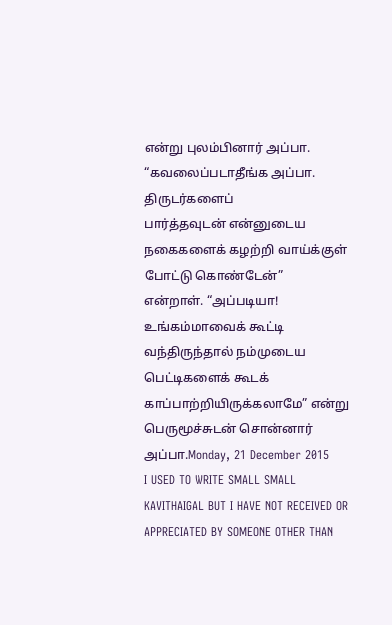என்று புலம்பினார் அப்பா. “கவலைப்படாதீங்க அப்பா. திருடர்களைப்
பார்த்தவுடன் என்னுடைய நகைகளைக் கழற்றி வாய்க்குள் போட்டு கொண்டேன்”
என்றாள். “அப்படியா! உங்கம்மாவைக் கூட்டி வந்திருந்தால் நம்முடைய
பெட்டிகளைக் கூடக் காப்பாற்றியிருக்கலாமே” என்று பெருமூச்சுடன் சொன்னார்
அப்பா.Monday, 21 December 2015
I USED TO WRITE SMALL SMALL KAVITHAIGAL BUT I HAVE NOT RECEIVED OR APPRECIATED BY SOMEONE OTHER THAN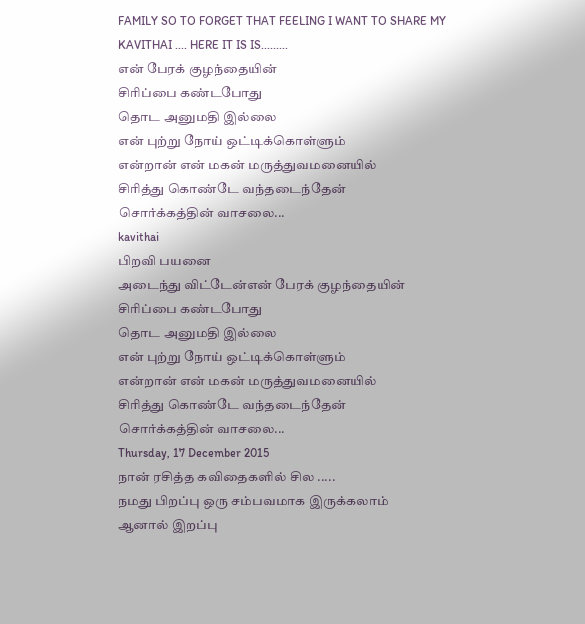FAMILY SO TO FORGET THAT FEELING I WANT TO SHARE MY KAVITHAI .... HERE IT IS IS.........
என் பேரக் குழந்தையின்
சிரிப்பை கண்டபோது
தொட அனுமதி இல்லை
என் புற்று நோய் ஒட்டிக்கொள்ளும்
என்றான் என் மகன் மருத்துவமனையில்
சிரித்து கொண்டே வந்தடைந்தேன்
சொர்க்கத்தின் வாசலை...
kavithai
பிறவி பயனை
அடைந்து விட்டேன்என் பேரக் குழந்தையின்
சிரிப்பை கண்டபோது
தொட அனுமதி இல்லை
என் புற்று நோய் ஒட்டிக்கொள்ளும்
என்றான் என் மகன் மருத்துவமனையில்
சிரித்து கொண்டே வந்தடைந்தேன்
சொர்க்கத்தின் வாசலை...
Thursday, 17 December 2015
நான் ரசித்த கவிதைகளில் சில .....
நமது பிறப்பு ஒரு சம்பவமாக இருக்கலாம்
ஆனால் இறப்பு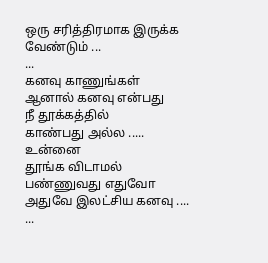ஒரு சரித்திரமாக இருக்க வேண்டும் ...
...
கனவு காணுங்கள்
ஆனால் கனவு என்பது
நீ தூக்கத்தில்
காண்பது அல்ல .....
உன்னை
தூங்க விடாமல்
பண்ணுவது எதுவோ
அதுவே இலட்சிய கனவு ....
...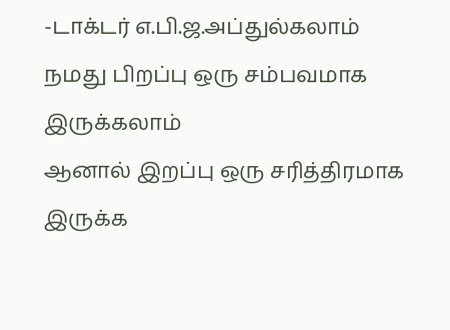-டாக்டர் எ.பி.ஜ.அப்துல்கலாம்
நமது பிறப்பு ஒரு சம்பவமாக இருக்கலாம்
ஆனால் இறப்பு ஒரு சரித்திரமாக இருக்க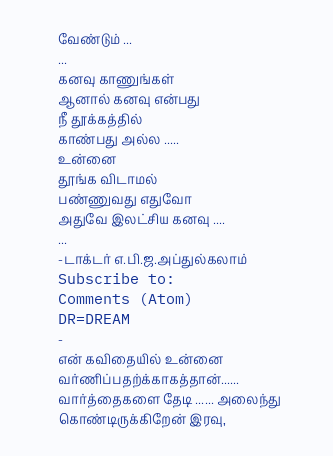வேண்டும் ...
...
கனவு காணுங்கள்
ஆனால் கனவு என்பது
நீ தூக்கத்தில்
காண்பது அல்ல .....
உன்னை
தூங்க விடாமல்
பண்ணுவது எதுவோ
அதுவே இலட்சிய கனவு ....
...
-டாக்டர் எ.பி.ஜ.அப்துல்கலாம்
Subscribe to:
Comments (Atom)
DR=DREAM
-
என் கவிதையில் உன்னை வர்ணிப்பதற்க்காகத்தான்...... வார்த்தைகளை தேடி ...... அலைந்து கொண்டிருக்கிறேன் இரவு,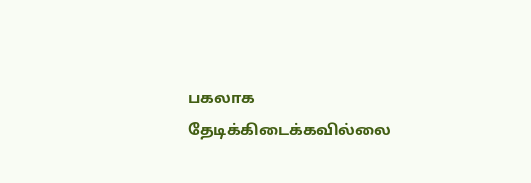பகலாக தேடிக்கிடைக்கவில்லை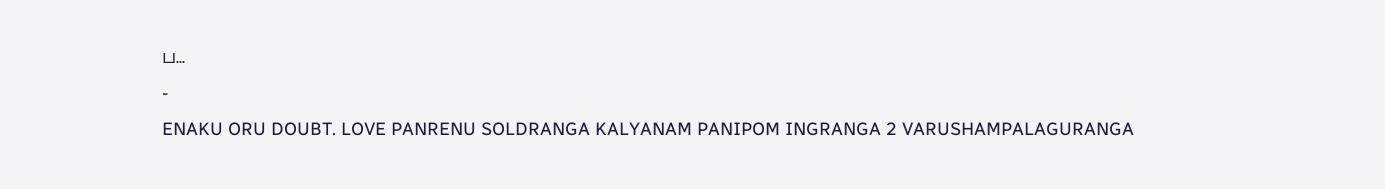ப...
-
ENAKU ORU DOUBT. LOVE PANRENU SOLDRANGA KALYANAM PANIPOM INGRANGA 2 VARUSHAMPALAGURANGA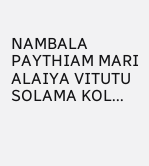NAMBALA PAYTHIAM MARI ALAIYA VITUTU SOLAMA KOL...